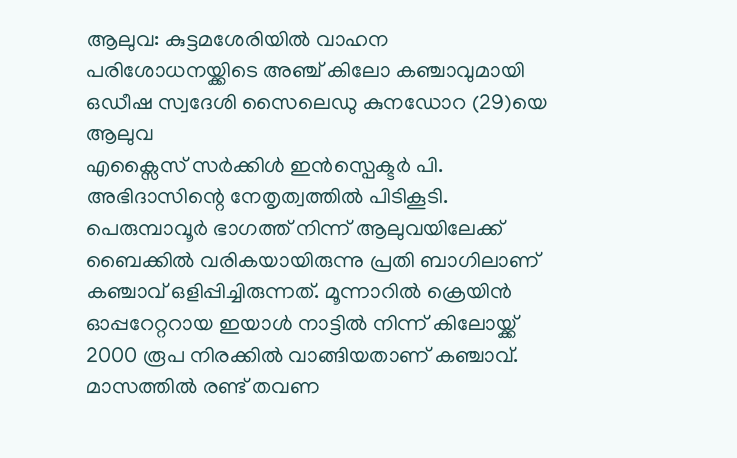ആലുവ: കുട്ടമശേരിയിൽ വാഹന പരിശോധനയ്ക്കിടെ അഞ്ച് കിലോ കഞ്ചാവുമായി ഒഡീഷ സ്വദേശി സൈലെഡു കുനഡോറ (29)യെ ആലുവ
എക്സൈസ് സർക്കിൾ ഇൻസ്പെക്ടർ പി. അഭിദാസിന്റെ നേതൃത്വത്തിൽ പിടികൂടി.
പെരുമ്പാവൂർ ഭാഗത്ത് നിന്ന് ആലുവയിലേക്ക് ബൈക്കിൽ വരികയായിരുന്നു പ്രതി ബാഗിലാണ് കഞ്ചാവ് ഒളിപ്പിച്ചിരുന്നത്. മൂന്നാറിൽ ക്രെയിൻ ഓപ്പറേറ്ററായ ഇയാൾ നാട്ടിൽ നിന്ന് കിലോയ്ക്ക് 2000 രൂപ നിരക്കിൽ വാങ്ങിയതാണ് കഞ്ചാവ്. മാസത്തിൽ രണ്ട് തവണ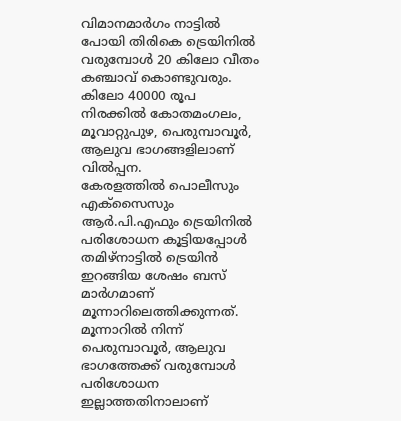വിമാനമാർഗം നാട്ടിൽ പോയി തിരികെ ട്രെയിനിൽ വരുമ്പോൾ 20 കിലോ വീതം കഞ്ചാവ് കൊണ്ടുവരും. കിലോ 40000 രൂപ നിരക്കിൽ കോതമംഗലം, മൂവാറ്റുപുഴ, പെരുമ്പാവൂർ, ആലുവ ഭാഗങ്ങളിലാണ് വിൽപ്പന.
കേരളത്തിൽ പൊലീസും എക്സൈസും ആർ.പി.എഫും ട്രെയിനിൽ പരിശോധന കൂട്ടിയപ്പോൾ തമിഴ്നാട്ടിൽ ട്രെയിൻ ഇറങ്ങിയ ശേഷം ബസ് മാർഗമാണ് മൂന്നാറിലെത്തിക്കുന്നത്. മൂന്നാറിൽ നിന്ന് പെരുമ്പാവൂർ, ആലുവ ഭാഗത്തേക്ക് വരുമ്പോൾ പരിശോധന ഇല്ലാത്തതിനാലാണ്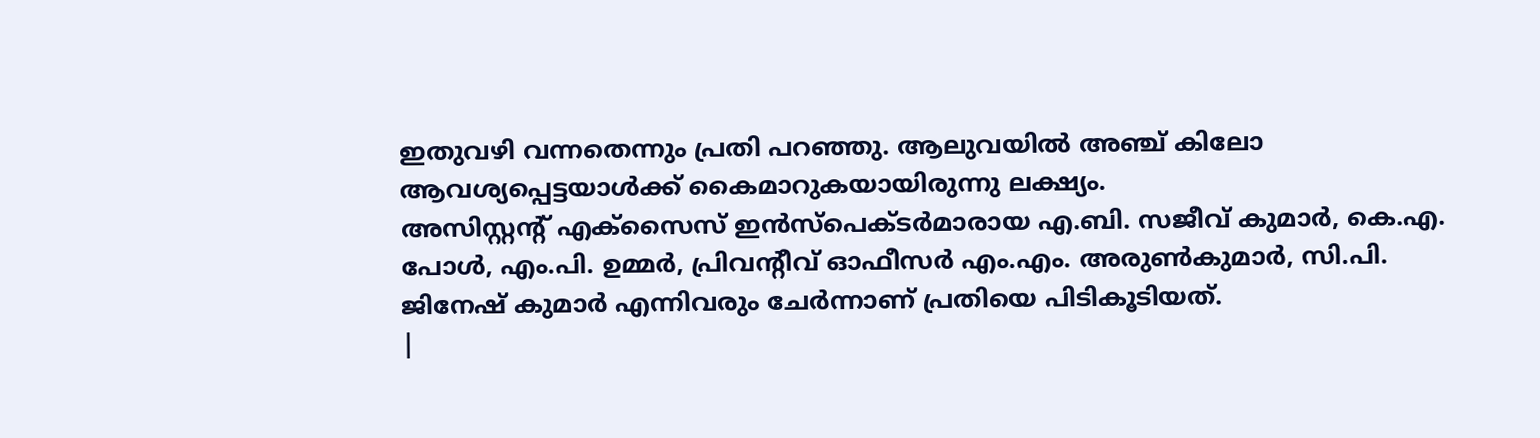ഇതുവഴി വന്നതെന്നും പ്രതി പറഞ്ഞു. ആലുവയിൽ അഞ്ച് കിലോ ആവശ്യപ്പെട്ടയാൾക്ക് കൈമാറുകയായിരുന്നു ലക്ഷ്യം.
അസിസ്റ്റന്റ് എക്സൈസ് ഇൻസ്പെക്ടർമാരായ എ.ബി. സജീവ് കുമാർ, കെ.എ. പോൾ, എം.പി. ഉമ്മർ, പ്രിവന്റീവ് ഓഫീസർ എം.എം. അരുൺകുമാർ, സി.പി. ജിനേഷ് കുമാർ എന്നിവരും ചേർന്നാണ് പ്രതിയെ പിടികൂടിയത്.
|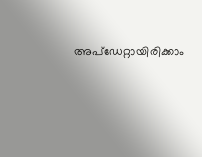അപ്ഡേറ്റായിരിക്കാം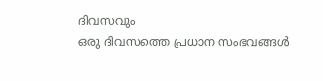ദിവസവും
ഒരു ദിവസത്തെ പ്രധാന സംഭവങ്ങൾ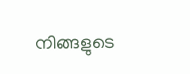നിങ്ങളുടെ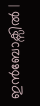ഇൻബോക്സിൽ |